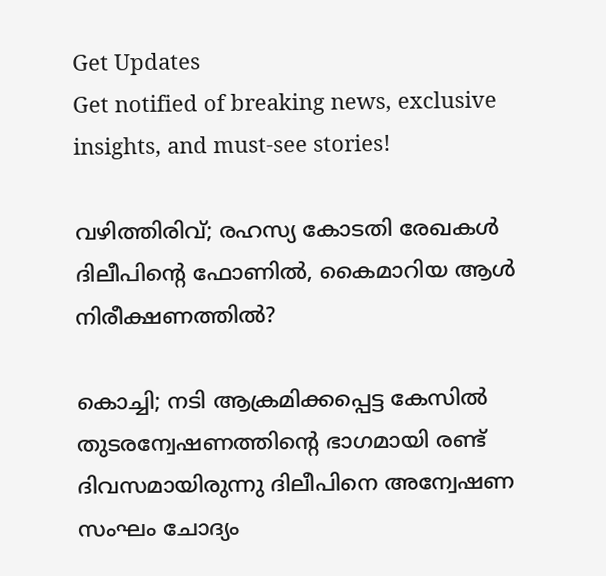Get Updates
Get notified of breaking news, exclusive insights, and must-see stories!

വഴിത്തിരിവ്; രഹസ്യ കോടതി രേഖകൾ ദിലീപിന്റെ ഫോണിൽ, കൈമാറിയ ആൾ നിരീക്ഷണത്തിൽ?

കൊച്ചി; നടി ആക്രമിക്കപ്പെട്ട കേസിൽ തുടരന്വേഷണത്തിന്റെ ഭാഗമായി രണ്ട് ദിവസമായിരുന്നു ദിലീപിനെ അന്വേഷണ സംഘം ചോദ്യം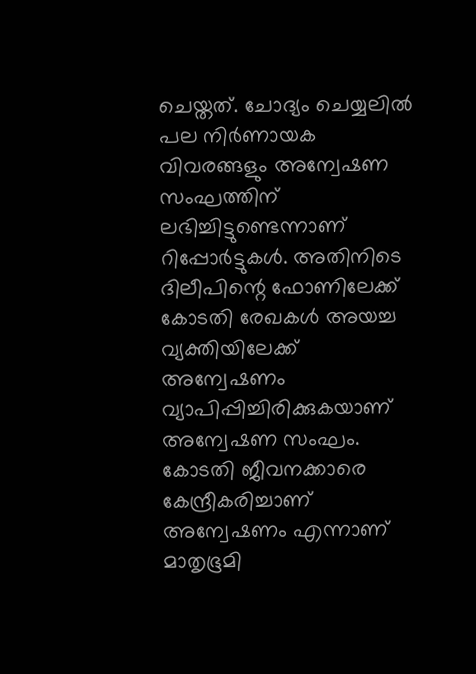ചെയ്തത്. ചോദ്യം ചെയ്യലിൽ പല നിർണായക വിവരങ്ങളും അന്വേഷണ സംഘത്തിന് ലഭിച്ചിട്ടുണ്ടെന്നാണ് റിപ്പോർട്ടുകൾ. അതിനിടെ ദിലീപിന്റെ ഫോണിലേക്ക് കോടതി രേഖകൾ അയച്ച വ്യക്തിയിലേക്ക് അന്വേഷണം വ്യാപിപ്പിച്ചിരിക്കുകയാണ് അന്വേഷണ സംഘം. കോടതി ജീവനക്കാരെ കേന്ദ്രീകരിച്ചാണ് അന്വേഷണം എന്നാണ് മാതൃഭൂമി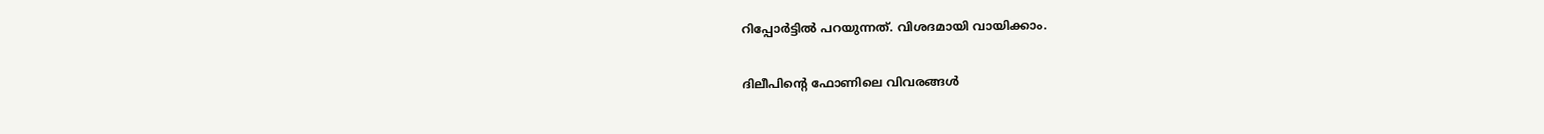റിപ്പോർട്ടിൽ പറയുന്നത്. വിശദമായി വായിക്കാം.

ദിലീപിന്റെ ഫോണിലെ വിവരങ്ങൾ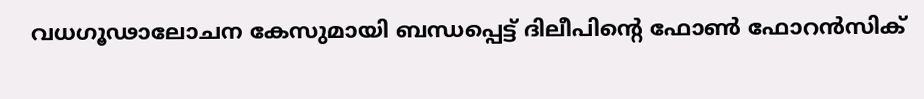വധഗൂഢാലോചന കേസുമായി ബന്ധപ്പെട്ട് ദിലീപിന്റെ ഫോൺ ഫോറൻസിക്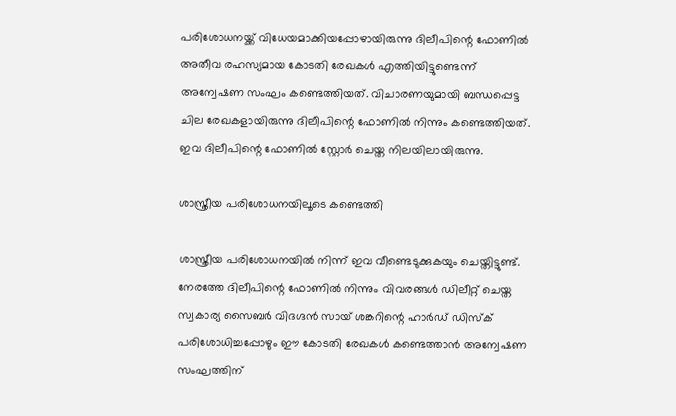പരിശോധനയ്ക്ക് വിധേയമാക്കിയപ്പോഴായിരുന്നു ദിലീപിന്റെ ഫോണിൽ അതീവ രഹസ്യമായ കോടതി രേഖകൾ എത്തിയിട്ടുണ്ടെന്ന് അന്വേഷണ സംഘം കണ്ടെത്തിയത്. വിചാരണയുമായി ബന്ധപ്പെട്ട ചില രേഖകളായിരുന്നു ദിലീപിന്റെ ഫോണിൽ നിന്നും കണ്ടെത്തിയത്. ഇവ ദിലീപിന്റെ ഫോണിൽ സ്റ്റോർ ചെയ്ത നിലയിലായിരുന്നു.

ശാസ്ത്രീയ പരിശോധനയിലൂടെ കണ്ടെത്തി

ശാസ്ത്രീയ പരിശോധനയിൽ നിന്ന് ഇവ വീണ്ടെടുക്കുകയും ചെയ്തിട്ടുണ്ട്. നേരത്തേ ദിലീപിന്റെ ഫോണിൽ നിന്നും വിവരങ്ങൾ ഡിലീറ്റ് ചെയ്ത സ്വകാര്യ സൈബർ വിദഗ്ദൻ സായ് ശങ്കറിന്റെ ഹാർഡ് ഡിസ്ക് പരിശോധിച്ചപ്പോഴും ഈ കോടതി രേഖകൾ കണ്ടെത്താൻ അന്വേഷണ സംഘത്തിന്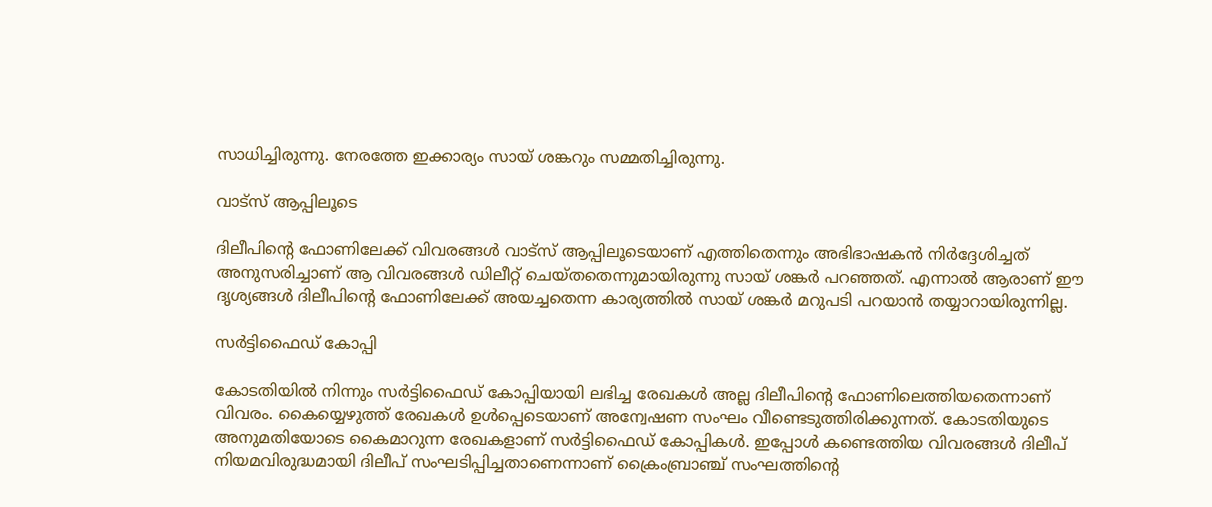സാധിച്ചിരുന്നു. നേരത്തേ ഇക്കാര്യം സായ് ശങ്കറും സമ്മതിച്ചിരുന്നു.

വാട്സ് ആപ്പിലൂടെ

ദിലീപിന്റെ ഫോണിലേക്ക് വിവരങ്ങൾ വാട്സ് ആപ്പിലൂടെയാണ് എത്തിതെന്നും അഭിഭാഷകൻ നിർദ്ദേശിച്ചത് അനുസരിച്ചാണ് ആ വിവരങ്ങൾ ഡിലീറ്റ് ചെയ്തതെന്നുമായിരുന്നു സായ് ശങ്കർ പറഞ്ഞത്. എന്നാൽ ആരാണ് ഈ ദൃശ്യങ്ങൾ ദിലീപിന്റെ ഫോണിലേക്ക് അയച്ചതെന്ന കാര്യത്തിൽ സായ് ശങ്കർ മറുപടി പറയാൻ തയ്യാറായിരുന്നില്ല.

സർട്ടിഫൈഡ് കോപ്പി

കോടതിയിൽ നിന്നും സർട്ടിഫൈഡ് കോപ്പിയായി ലഭിച്ച രേഖകൾ അല്ല ദിലീപിന്റെ ഫോണിലെത്തിയതെന്നാണ് വിവരം. കൈയ്യെഴുത്ത് രേഖകൾ ഉൾപ്പെടെയാണ് അന്വേഷണ സംഘം വീണ്ടെടുത്തിരിക്കുന്നത്. കോടതിയുടെ അനുമതിയോടെ കൈമാറുന്ന രേഖകളാണ് സർട്ടിഫൈഡ് കോപ്പികൾ. ഇപ്പോൾ കണ്ടെത്തിയ വിവരങ്ങൾ ദിലീപ് നിയമവിരുദ്ധമായി ദിലീപ് സംഘടിപ്പിച്ചതാണെന്നാണ് ക്രൈംബ്രാഞ്ച് സംഘത്തിന്റെ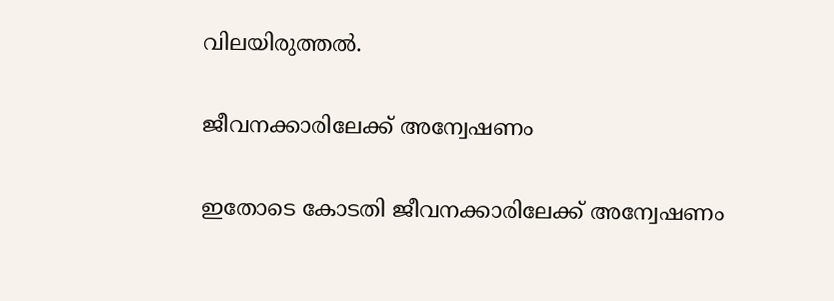വിലയിരുത്തൽ.

ജീവനക്കാരിലേക്ക് അന്വേഷണം

ഇതോടെ കോടതി ജീവനക്കാരിലേക്ക് അന്വേഷണം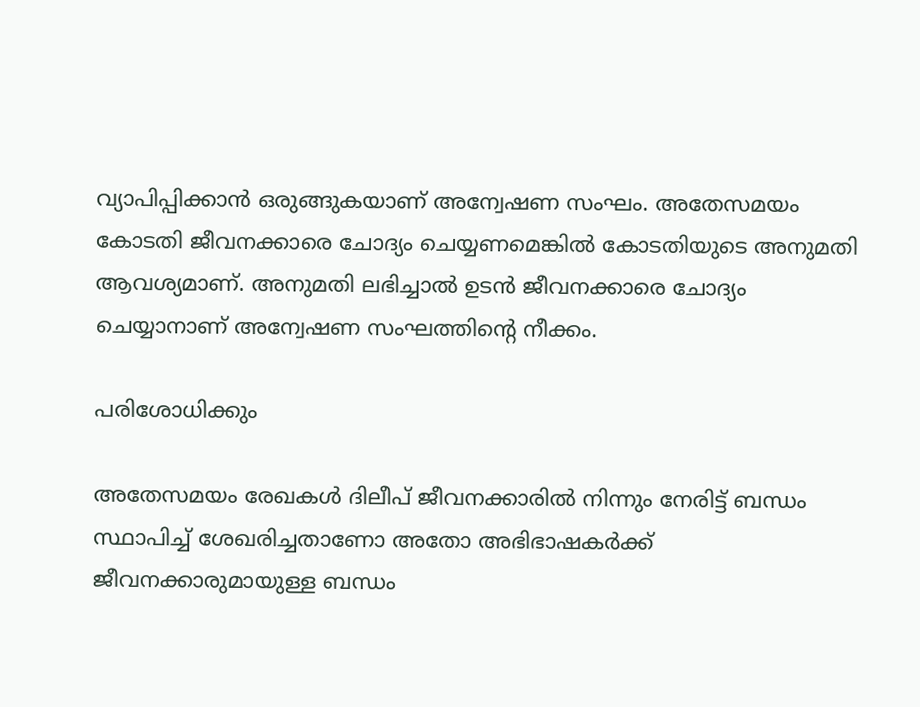വ്യാപിപ്പിക്കാൻ ഒരുങ്ങുകയാണ് അന്വേഷണ സംഘം. അതേസമയം കോടതി ജീവനക്കാരെ ചോദ്യം ചെയ്യണമെങ്കിൽ കോടതിയുടെ അനുമതി ആവശ്യമാണ്. അനുമതി ലഭിച്ചാൽ ഉടൻ ജീവനക്കാരെ ചോദ്യം ചെയ്യാനാണ് അന്വേഷണ സംഘത്തിന്റെ നീക്കം.

പരിശോധിക്കും

അതേസമയം രേഖകൾ ദിലീപ് ജീവനക്കാരിൽ നിന്നും നേരിട്ട് ബന്ധം സ്ഥാപിച്ച് ശേഖരിച്ചതാണോ അതോ അഭിഭാഷകർക്ക് ജീവനക്കാരുമായുള്ള ബന്ധം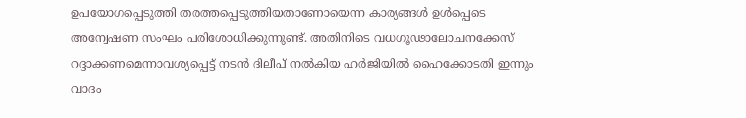ഉപയോഗപ്പെടുത്തി തരത്തപ്പെടുത്തിയതാണോയെന്ന കാര്യങ്ങൾ ഉൾപ്പെടെ അന്വേഷണ സംഘം പരിശോധിക്കുന്നുണ്ട്. അതിനിടെ വധഗൂഢാലോചനക്കേസ് റദ്ദാക്കണമെന്നാവശ്യപ്പെട്ട് നടൻ ദിലീപ് നൽകിയ ഹർജിയിൽ ഹൈക്കോടതി ഇന്നും വാദം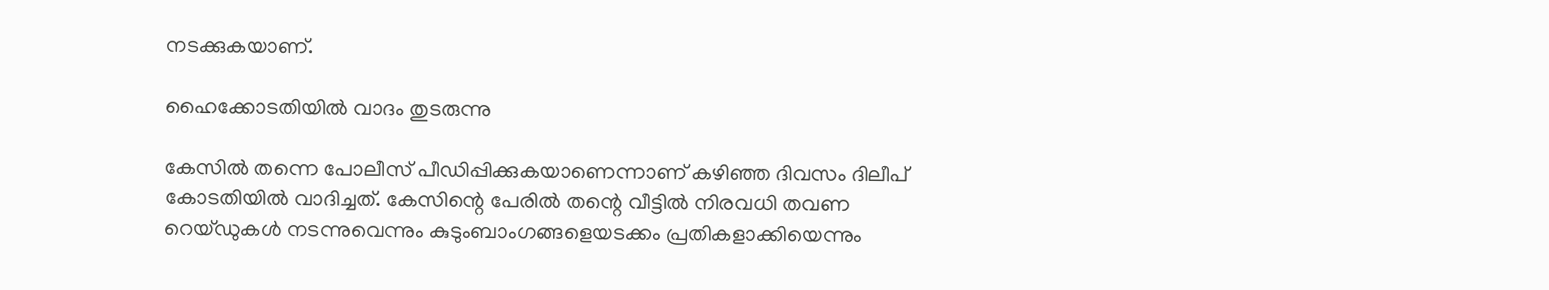നടക്കുകയാണ്.

ഹൈക്കോടതിയിൽ വാദം തുടരുന്നു

കേസിൽ തന്നെ പോലീസ് പീഡിപ്പിക്കുകയാണെന്നാണ് കഴിഞ്ഞ ദിവസം ദിലീപ് കോടതിയിൽ വാദിച്ചത്. കേസിന്റെ പേരിൽ തന്റെ വീട്ടിൽ നിരവധി തവണ റെയ്ഡുകൾ നടന്നുവെന്നും കുടുംബാംഗങ്ങളെയടക്കം പ്രതികളാക്കിയെന്നും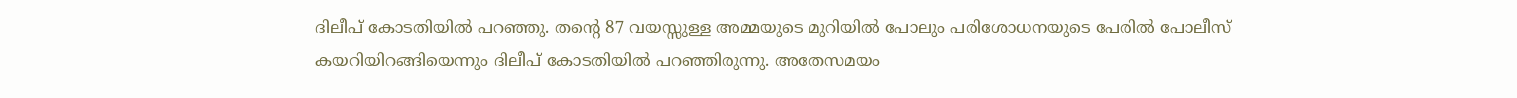ദിലീപ് കോടതിയിൽ പറഞ്ഞു. തന്റെ 87 വയസ്സുള്ള അമ്മയുടെ മുറിയിൽ പോലും പരിശോധനയുടെ പേരിൽ പോലീസ് കയറിയിറങ്ങിയെന്നും ദിലീപ് കോടതിയിൽ പറഞ്ഞിരുന്നു. അതേസമയം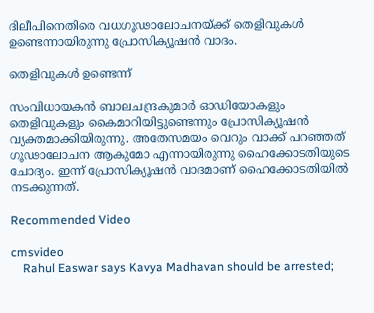ദിലീപിനെതിരെ വധഗൂഢാലോചനയ്ക്ക് തെളിവുകൾ ഉണ്ടെന്നായിരുന്നു പ്രോസിക്യൂഷൻ വാദം.

തെളിവുകൾ ഉണ്ടെന്ന്

സംവിധായകൻ ബാലചന്ദ്രകുമാർ ഓഡിയോകളും തെളിവുകളും കൈമാറിയിട്ടുണ്ടെന്നും പ്രോസിക്യൂഷൻ വ്യക്തമാക്കിയിരുന്നു. അതേസമയം വെറും വാക്ക് പറഞ്ഞത് ഗൂഢാലോചന ആകുമോ എന്നായിരുന്നു ഹൈക്കോടതിയുടെ ചോദ്യം. ഇന്ന് പ്രോസിക്യൂഷൻ വാദമാണ് ഹൈക്കോടതിയിൽ നടക്കുന്നത്.

Recommended Video

cmsvideo
    Rahul Easwar says Kavya Madhavan should be arrested;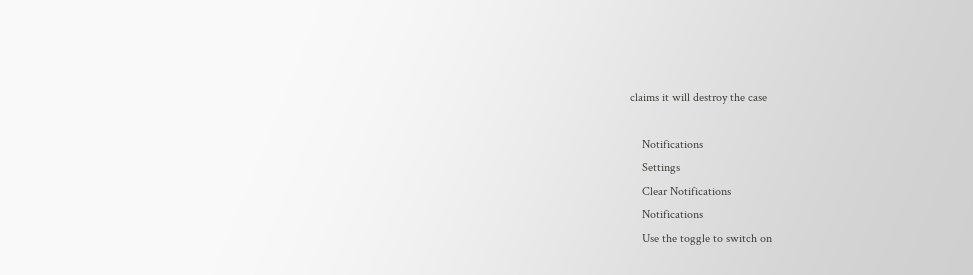claims it will destroy the case

    Notifications
    Settings
    Clear Notifications
    Notifications
    Use the toggle to switch on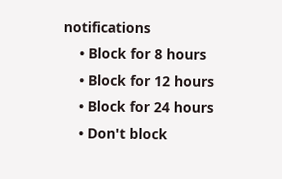notifications
    • Block for 8 hours
    • Block for 12 hours
    • Block for 24 hours
    • Don't block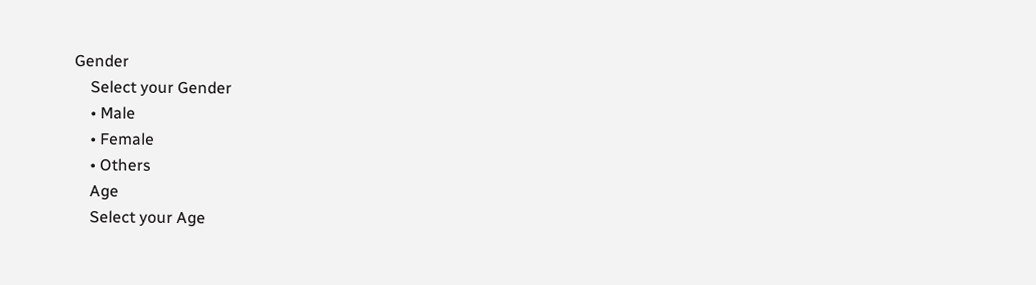Gender
    Select your Gender
    • Male
    • Female
    • Others
    Age
    Select your Age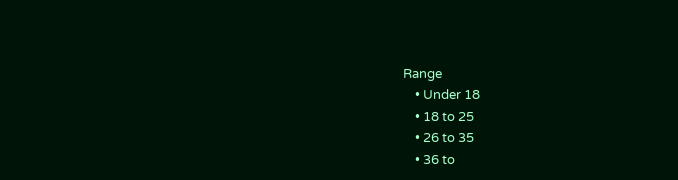Range
    • Under 18
    • 18 to 25
    • 26 to 35
    • 36 to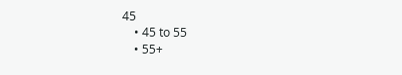45
    • 45 to 55
    • 55+